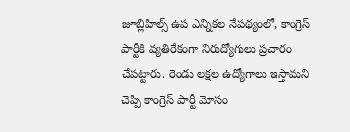జూబ్లిహిల్స్ ఉప ఎన్నికల నేపథ్యంలో, కాంగ్రెస్ పార్టీకి వ్యతిరేకంగా నిరుద్యోగులు ప్రచారం చేపట్టారు. రెండు లక్షల ఉద్యోగాలు ఇస్తామని చెప్పి కాంగ్రెస్ పార్టీ మోసం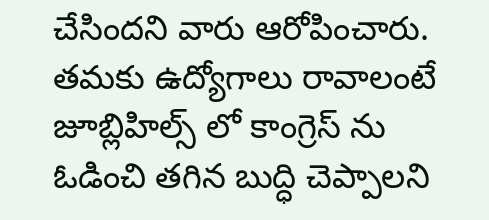చేసిందని వారు ఆరోపించారు. తమకు ఉద్యోగాలు రావాలంటే జూబ్లిహిల్స్ లో కాంగ్రెస్ ను ఓడించి తగిన బుద్ధి చెప్పాలని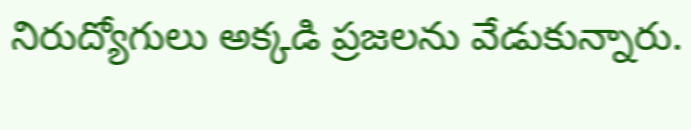నిరుద్యోగులు అక్కడి ప్రజలను వేడుకున్నారు.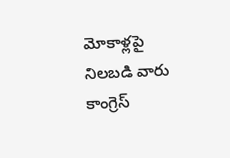మోకాళ్లపై నిలబడి వారు కాంగ్రెస్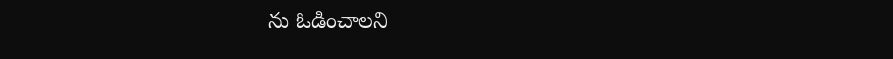ను ఓడించాలని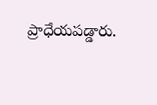ప్రాధేయపడ్డారు.